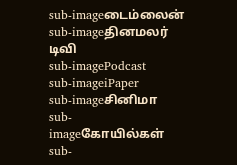sub-imageடைம்லைன்
sub-imageதினமலர் டிவி
sub-imagePodcast
sub-imageiPaper
sub-imageசினிமா
sub-imageகோயில்கள்
sub-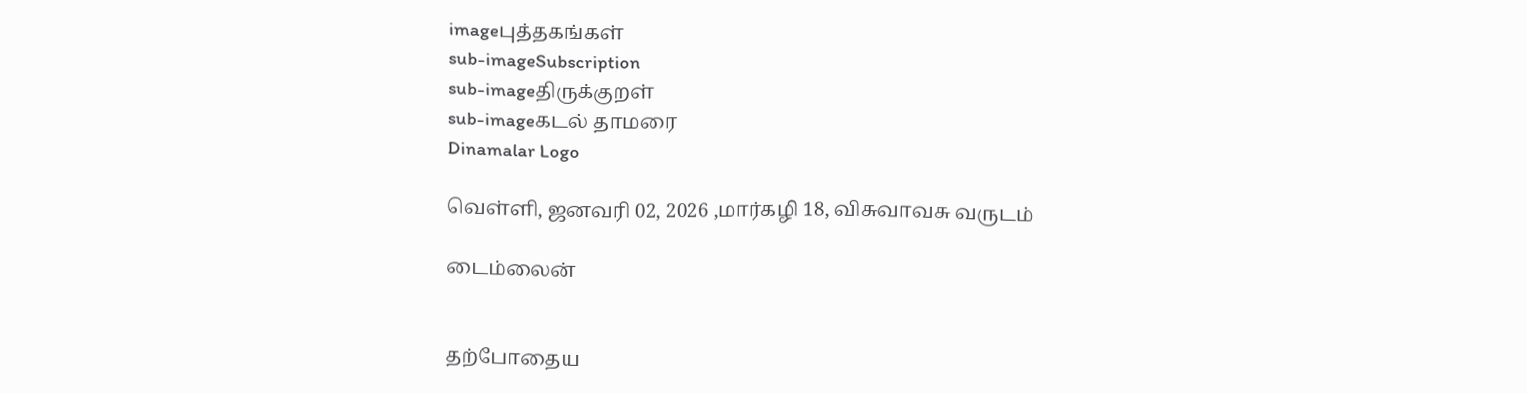imageபுத்தகங்கள்
sub-imageSubscription
sub-imageதிருக்குறள்
sub-imageகடல் தாமரை
Dinamalar Logo

வெள்ளி, ஜனவரி 02, 2026 ,மார்கழி 18, விசுவாவசு வருடம்

டைம்லைன்


தற்போதைய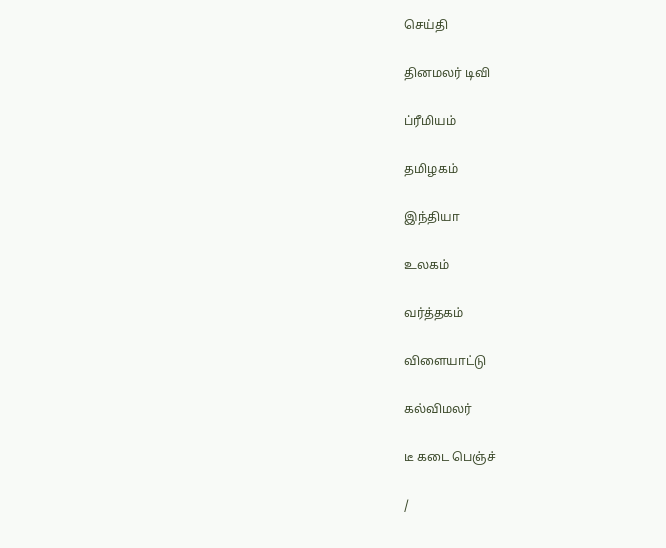செய்தி


தினமலர் டிவி


ப்ரீமியம்


தமிழகம்


இந்தியா


உலகம்


வர்த்தகம்


விளையாட்டு


கல்விமலர்


டீ கடை பெஞ்ச்


/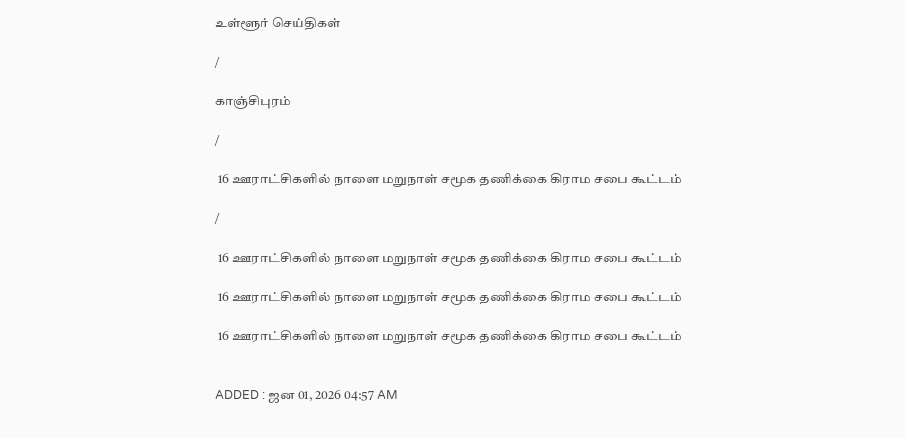உள்ளூர் செய்திகள்

/

காஞ்சிபுரம்

/

 16 ஊராட்சிகளில் நாளை மறுநாள் சமூக தணிக்கை கிராம சபை கூட்டம்

/

 16 ஊராட்சிகளில் நாளை மறுநாள் சமூக தணிக்கை கிராம சபை கூட்டம்

 16 ஊராட்சிகளில் நாளை மறுநாள் சமூக தணிக்கை கிராம சபை கூட்டம்

 16 ஊராட்சிகளில் நாளை மறுநாள் சமூக தணிக்கை கிராம சபை கூட்டம்


ADDED : ஜன 01, 2026 04:57 AM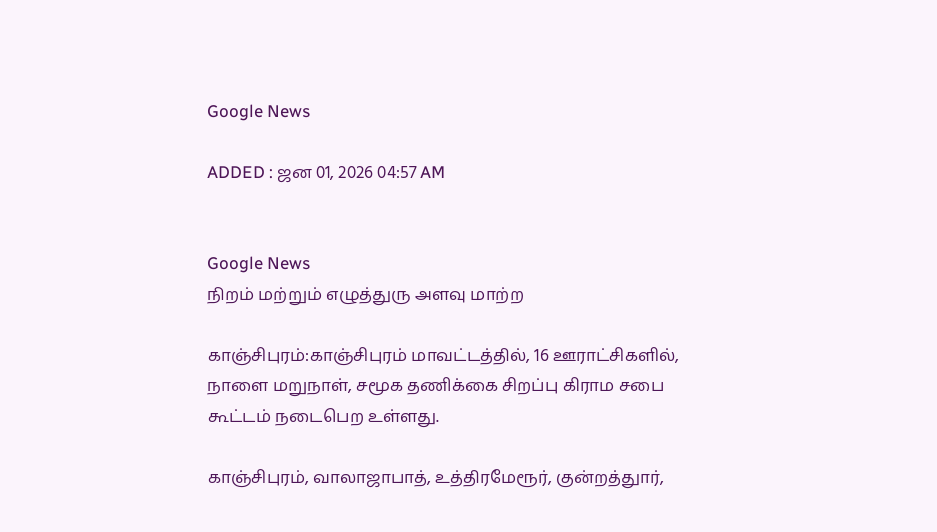Google News

ADDED : ஜன 01, 2026 04:57 AM


Google News
நிறம் மற்றும் எழுத்துரு அளவு மாற்ற

காஞ்சிபுரம்:காஞ்சிபுரம் மாவட்டத்தில், 16 ஊராட்சிகளில், நாளை மறுநாள், சமூக தணிக்கை சிறப்பு கிராம சபை கூட்டம் நடைபெற உள்ளது.

காஞ்சிபுரம், வாலாஜாபாத், உத்திரமேரூர், குன்றத்துார்,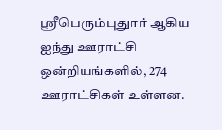ஸ்ரீபெரும்புதுார் ஆகிய ஐந்து ஊராட்சி ஒன்றியங்களில், 274 ஊராட்சிகள் உள்ளன.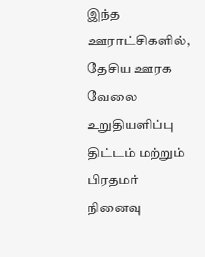இந்த ஊராட்சிகளில், தேசிய ஊரக வேலை உறுதியளிப்பு திட்டம் மற்றும் பிரதமர் நினைவு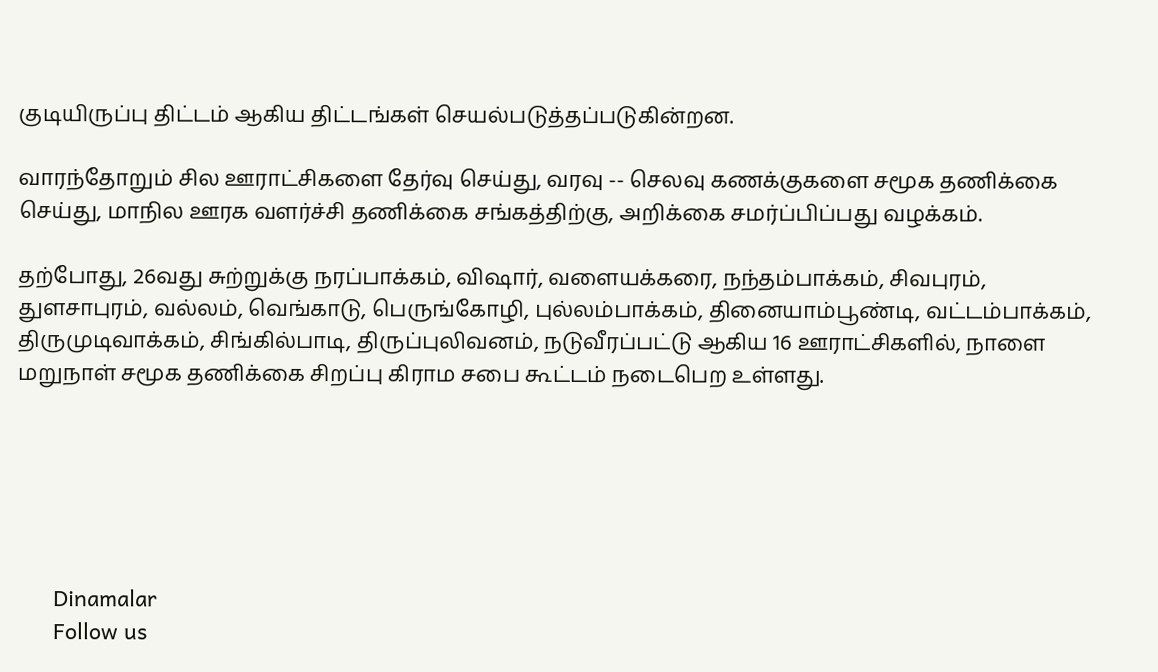குடியிருப்பு திட்டம் ஆகிய திட்டங்கள் செயல்படுத்தப்படுகின்றன.

வாரந்தோறும் சில ஊராட்சிகளை தேர்வு செய்து, வரவு -- செலவு கணக்குகளை சமூக தணிக்கை செய்து, மாநில ஊரக வளர்ச்சி தணிக்கை சங்கத்திற்கு, அறிக்கை சமர்ப்பிப்பது வழக்கம்.

தற்போது, 26வது சுற்றுக்கு நரப்பாக்கம், விஷார், வளையக்கரை, நந்தம்பாக்கம், சிவபுரம், துளசாபுரம், வல்லம், வெங்காடு, பெருங்கோழி, புல்லம்பாக்கம், தினையாம்பூண்டி, வட்டம்பாக்கம், திருமுடிவாக்கம், சிங்கில்பாடி, திருப்புலிவனம், நடுவீரப்பட்டு ஆகிய 16 ஊராட்சிகளில், நாளை மறுநாள் சமூக தணிக்கை சிறப்பு கிராம சபை கூட்டம் நடைபெற உள்ளது.






      Dinamalar
      Follow us